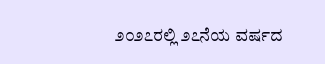೨೦೨೭ರಲ್ಲಿ ೨೭ನೆಯ ವರ್ಷದ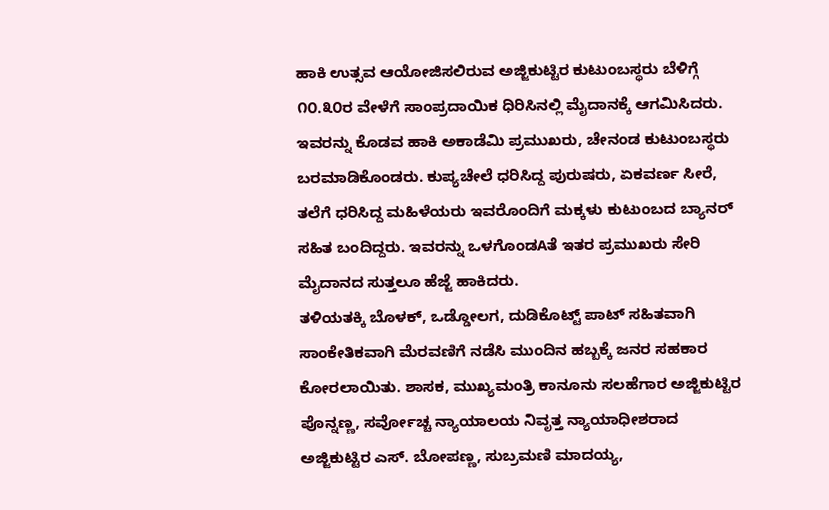ಹಾಕಿ ಉತ್ಸವ ಆಯೋಜಿಸಲಿರುವ ಅಜ್ಜಿಕುಟ್ಟಿರ ಕುಟುಂಬಸ್ಥರು ಬೆಳಿಗ್ಗೆ ೧೦.೩೦ರ ವೇಳೆಗೆ ಸಾಂಪ್ರದಾಯಿಕ ಧಿರಿಸಿನಲ್ಲಿ ಮೈದಾನಕ್ಕೆ ಆಗಮಿಸಿದರು. ಇವರನ್ನು ಕೊಡವ ಹಾಕಿ ಅಕಾಡೆಮಿ ಪ್ರಮುಖರು, ಚೇನಂಡ ಕುಟುಂಬಸ್ಥರು ಬರಮಾಡಿಕೊಂಡರು. ಕುಪ್ಯಚೇಲೆ ಧರಿಸಿದ್ದ ಪುರುಷರು, ಏಕವರ್ಣ ಸೀರೆ, ತಲೆಗೆ ಧರಿಸಿದ್ದ ಮಹಿಳೆಯರು ಇವರೊಂದಿಗೆ ಮಕ್ಕಳು ಕುಟುಂಬದ ಬ್ಯಾನರ್ ಸಹಿತ ಬಂದಿದ್ದರು. ಇವರನ್ನು ಒಳಗೊಂಡAತೆ ಇತರ ಪ್ರಮುಖರು ಸೇರಿ ಮೈದಾನದ ಸುತ್ತಲೂ ಹೆಜ್ಜೆ ಹಾಕಿದರು.
ತಳಿಯತಕ್ಕಿ ಬೊಳಕ್, ಒಡ್ಡೋಲಗ, ದುಡಿಕೊಟ್ಟ್ ಪಾಟ್ ಸಹಿತವಾಗಿ ಸಾಂಕೇತಿಕವಾಗಿ ಮೆರವಣಿಗೆ ನಡೆಸಿ ಮುಂದಿನ ಹಬ್ಬಕ್ಕೆ ಜನರ ಸಹಕಾರ ಕೋರಲಾಯಿತು. ಶಾಸಕ, ಮುಖ್ಯಮಂತ್ರಿ ಕಾನೂನು ಸಲಹೆಗಾರ ಅಜ್ಜಿಕುಟ್ಟಿರ ಪೊನ್ನಣ್ಣ, ಸರ್ವೋಚ್ಚ ನ್ಯಾಯಾಲಯ ನಿವೃತ್ತ ನ್ಯಾಯಾಧೀಶರಾದ ಅಜ್ಜಿಕುಟ್ಟಿರ ಎಸ್. ಬೋಪಣ್ಣ, ಸುಬ್ರಮಣಿ ಮಾದಯ್ಯ,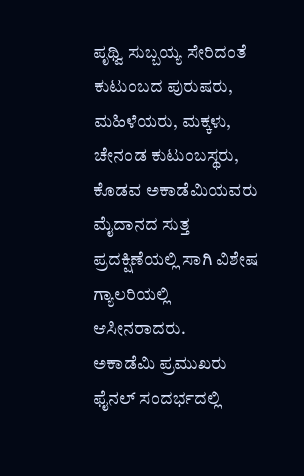ಪೃಥ್ವಿ ಸುಬ್ಬಯ್ಯ ಸೇರಿದಂತೆ ಕುಟುಂಬದ ಪುರುಷರು, ಮಹಿಳೆಯರು, ಮಕ್ಕಳು, ಚೇನಂಡ ಕುಟುಂಬಸ್ಥರು, ಕೊಡವ ಅಕಾಡೆಮಿಯವರು ಮೈದಾನದ ಸುತ್ತ ಪ್ರದಕ್ಷಿಣೆಯಲ್ಲಿ ಸಾಗಿ ವಿಶೇಷ ಗ್ಯಾಲರಿಯಲ್ಲಿ ಆಸೀನರಾದರು.
ಅಕಾಡೆಮಿ ಪ್ರಮುಖರು
ಫೈನಲ್ ಸಂದರ್ಭದಲ್ಲಿ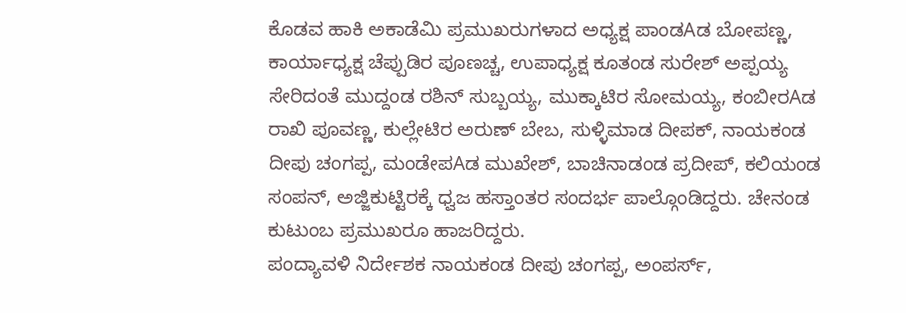ಕೊಡವ ಹಾಕಿ ಅಕಾಡೆಮಿ ಪ್ರಮುಖರುಗಳಾದ ಅಧ್ಯಕ್ಷ ಪಾಂಡAಡ ಬೋಪಣ್ಣ, ಕಾರ್ಯಾಧ್ಯಕ್ಷ ಚೆಪ್ಪುಡಿರ ಪೂಣಚ್ಚ, ಉಪಾಧ್ಯಕ್ಷ ಕೂತಂಡ ಸುರೇಶ್ ಅಪ್ಪಯ್ಯ ಸೇರಿದಂತೆ ಮುದ್ದಂಡ ರಶಿನ್ ಸುಬ್ಬಯ್ಯ, ಮುಕ್ಕಾಟಿರ ಸೋಮಯ್ಯ, ಕಂಬೀರAಡ ರಾಖಿ ಪೂವಣ್ಣ, ಕುಲ್ಲೇಟಿರ ಅರುಣ್ ಬೇಬ, ಸುಳ್ಳಿಮಾಡ ದೀಪಕ್, ನಾಯಕಂಡ ದೀಪು ಚಂಗಪ್ಪ, ಮಂಡೇಪAಡ ಮುಖೇಶ್, ಬಾಚಿನಾಡಂಡ ಪ್ರದೀಪ್, ಕಲಿಯಂಡ ಸಂಪನ್, ಅಜ್ಜಿಕುಟ್ಟಿರಕ್ಕೆ ಧ್ವಜ ಹಸ್ತಾಂತರ ಸಂದರ್ಭ ಪಾಲ್ಗೊಂಡಿದ್ದರು. ಚೇನಂಡ ಕುಟುಂಬ ಪ್ರಮುಖರೂ ಹಾಜರಿದ್ದರು.
ಪಂದ್ಯಾವಳಿ ನಿರ್ದೇಶಕ ನಾಯಕಂಡ ದೀಪು ಚಂಗಪ್ಪ, ಅಂಪರ್ಸ್,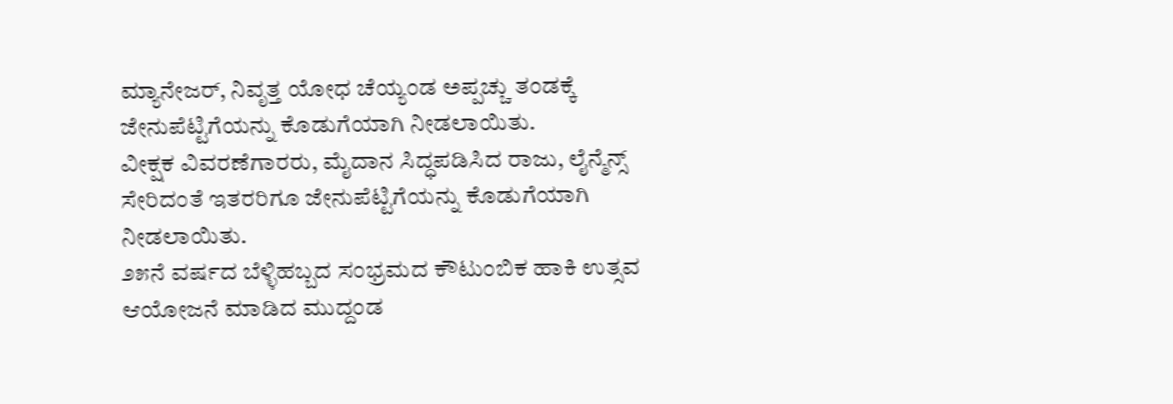ಮ್ಯಾನೇಜರ್, ನಿವೃತ್ತ ಯೋಧ ಚೆಯ್ಯಂಡ ಅಪ್ಪಚ್ಚು ತಂಡಕ್ಕೆ ಜೇನುಪೆಟ್ಟಿಗೆಯನ್ನು ಕೊಡುಗೆಯಾಗಿ ನೀಡಲಾಯಿತು.
ವೀಕ್ಷಕ ವಿವರಣೆಗಾರರು, ಮೈದಾನ ಸಿದ್ಧಪಡಿಸಿದ ರಾಜು, ಲೈನ್ಮೆನ್ಸ್ ಸೇರಿದಂತೆ ಇತರರಿಗೂ ಜೇನುಪೆಟ್ಟಿಗೆಯನ್ನು ಕೊಡುಗೆಯಾಗಿ ನೀಡಲಾಯಿತು.
೨೫ನೆ ವರ್ಷದ ಬೆಳ್ಳಿಹಬ್ಬದ ಸಂಭ್ರಮದ ಕೌಟುಂಬಿಕ ಹಾಕಿ ಉತ್ಸವ ಆಯೋಜನೆ ಮಾಡಿದ ಮುದ್ದಂಡ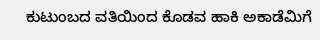ಕುಟುಂಬದ ವತಿಯಿಂದ ಕೊಡವ ಹಾಕಿ ಅಕಾಡೆಮಿಗೆ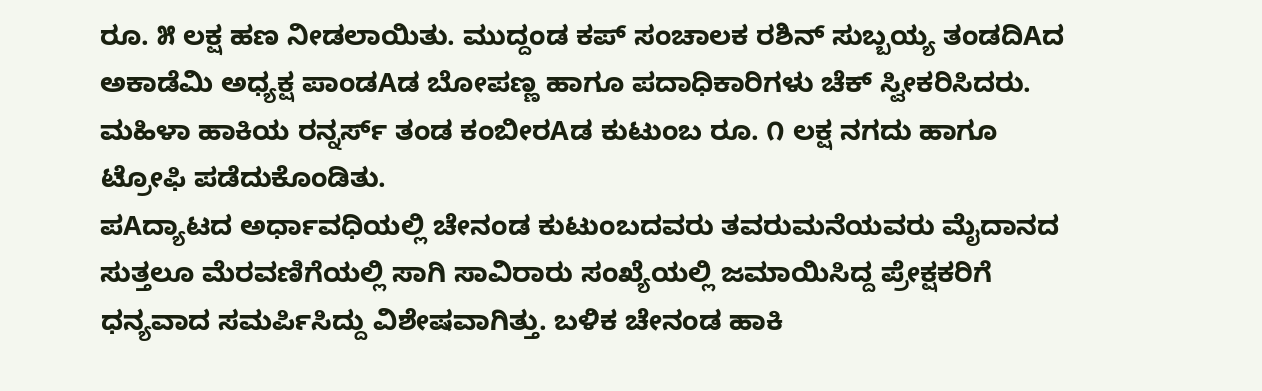ರೂ. ೫ ಲಕ್ಷ ಹಣ ನೀಡಲಾಯಿತು. ಮುದ್ದಂಡ ಕಪ್ ಸಂಚಾಲಕ ರಶಿನ್ ಸುಬ್ಬಯ್ಯ ತಂಡದಿAದ ಅಕಾಡೆಮಿ ಅಧ್ಯಕ್ಷ ಪಾಂಡAಡ ಬೋಪಣ್ಣ ಹಾಗೂ ಪದಾಧಿಕಾರಿಗಳು ಚೆಕ್ ಸ್ವೀಕರಿಸಿದರು.
ಮಹಿಳಾ ಹಾಕಿಯ ರನ್ನರ್ಸ್ ತಂಡ ಕಂಬೀರAಡ ಕುಟುಂಬ ರೂ. ೧ ಲಕ್ಷ ನಗದು ಹಾಗೂ ಟ್ರೋಫಿ ಪಡೆದುಕೊಂಡಿತು.
ಪAದ್ಯಾಟದ ಅರ್ಧಾವಧಿಯಲ್ಲಿ ಚೇನಂಡ ಕುಟುಂಬದವರು ತವರುಮನೆಯವರು ಮೈದಾನದ ಸುತ್ತಲೂ ಮೆರವಣಿಗೆಯಲ್ಲಿ ಸಾಗಿ ಸಾವಿರಾರು ಸಂಖ್ಯೆಯಲ್ಲಿ ಜಮಾಯಿಸಿದ್ದ ಪ್ರೇಕ್ಷಕರಿಗೆ ಧನ್ಯವಾದ ಸಮರ್ಪಿಸಿದ್ದು ವಿಶೇಷವಾಗಿತ್ತು. ಬಳಿಕ ಚೇನಂಡ ಹಾಕಿ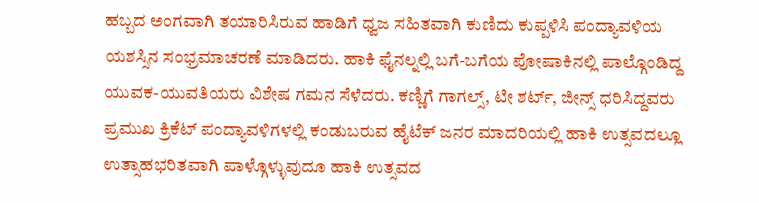ಹಬ್ಬದ ಅಂಗವಾಗಿ ತಯಾರಿಸಿರುವ ಹಾಡಿಗೆ ಧ್ವಜ ಸಹಿತವಾಗಿ ಕುಣಿದು ಕುಪ್ಪಳಿಸಿ ಪಂದ್ಯಾವಳಿಯ ಯಶಸ್ಸಿನ ಸಂಭ್ರಮಾಚರಣೆ ಮಾಡಿದರು. ಹಾಕಿ ಫೈನಲ್ನಲ್ಲಿ ಬಗೆ-ಬಗೆಯ ಪೋಷಾಕಿನಲ್ಲಿ ಪಾಲ್ಗೊಂಡಿದ್ದ ಯುವಕ-ಯುವತಿಯರು ವಿಶೇಷ ಗಮನ ಸೆಳೆದರು. ಕಣ್ಣಿಗೆ ಗಾಗಲ್ಸ್, ಟೀ ಶರ್ಟ್, ಜೀನ್ಸ್ ಧರಿಸಿದ್ದವರು ಪ್ರಮುಖ ಕ್ರಿಕೆಟ್ ಪಂದ್ಯಾವಳಿಗಳಲ್ಲಿ ಕಂಡುಬರುವ ಹೈಟೆಕ್ ಜನರ ಮಾದರಿಯಲ್ಲಿ ಹಾಕಿ ಉತ್ಸವದಲ್ಲೂ ಉತ್ಸಾಹಭರಿತವಾಗಿ ಪಾಳ್ಗೊಳ್ಳುವುದೂ ಹಾಕಿ ಉತ್ಸವದ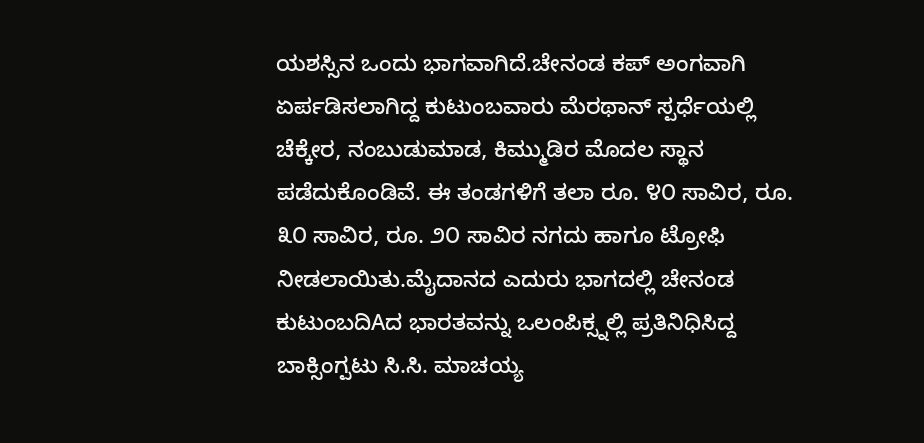ಯಶಸ್ಸಿನ ಒಂದು ಭಾಗವಾಗಿದೆ.ಚೇನಂಡ ಕಪ್ ಅಂಗವಾಗಿ ಏರ್ಪಡಿಸಲಾಗಿದ್ದ ಕುಟುಂಬವಾರು ಮೆರಥಾನ್ ಸ್ಪರ್ಧೆಯಲ್ಲಿ ಚೆಕ್ಕೇರ, ನಂಬುಡುಮಾಡ, ಕಿಮ್ಮುಡಿರ ಮೊದಲ ಸ್ಥಾನ ಪಡೆದುಕೊಂಡಿವೆ. ಈ ತಂಡಗಳಿಗೆ ತಲಾ ರೂ. ೪೦ ಸಾವಿರ, ರೂ. ೩೦ ಸಾವಿರ, ರೂ. ೨೦ ಸಾವಿರ ನಗದು ಹಾಗೂ ಟ್ರೋಫಿ ನೀಡಲಾಯಿತು.ಮೈದಾನದ ಎದುರು ಭಾಗದಲ್ಲಿ ಚೇನಂಡ ಕುಟುಂಬದಿAದ ಭಾರತವನ್ನು ಒಲಂಪಿಕ್ಸ್ನಲ್ಲಿ ಪ್ರತಿನಿಧಿಸಿದ್ದ ಬಾಕ್ಸಿಂಗ್ಪಟು ಸಿ.ಸಿ. ಮಾಚಯ್ಯ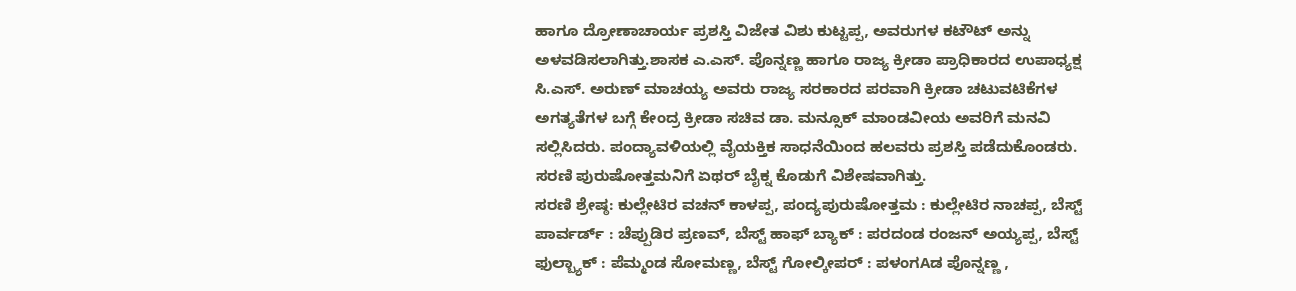ಹಾಗೂ ದ್ರೋಣಾಚಾರ್ಯ ಪ್ರಶಸ್ತಿ ವಿಜೇತ ವಿಶು ಕುಟ್ಟಪ್ಪ, ಅವರುಗಳ ಕಟೌಟ್ ಅನ್ನು ಅಳವಡಿಸಲಾಗಿತ್ತು.ಶಾಸಕ ಎ.ಎಸ್. ಪೊನ್ನಣ್ಣ ಹಾಗೂ ರಾಜ್ಯ ಕ್ರೀಡಾ ಪ್ರಾಧಿಕಾರದ ಉಪಾಧ್ಯಕ್ಷ ಸಿ.ಎಸ್. ಅರುಣ್ ಮಾಚಯ್ಯ ಅವರು ರಾಜ್ಯ ಸರಕಾರದ ಪರವಾಗಿ ಕ್ರೀಡಾ ಚಟುವಟಿಕೆಗಳ ಅಗತ್ಯತೆಗಳ ಬಗ್ಗೆ ಕೇಂದ್ರ ಕ್ರೀಡಾ ಸಚಿವ ಡಾ. ಮನ್ಸೂಕ್ ಮಾಂಡವೀಯ ಅವರಿಗೆ ಮನವಿ ಸಲ್ಲಿಸಿದರು. ಪಂದ್ಯಾವಳಿಯಲ್ಲಿ ವೈಯಕ್ತಿಕ ಸಾಧನೆಯಿಂದ ಹಲವರು ಪ್ರಶಸ್ತಿ ಪಡೆದುಕೊಂಡರು. ಸರಣಿ ಪುರುಷೋತ್ತಮನಿಗೆ ಏಥರ್ ಬೈಕ್ನ ಕೊಡುಗೆ ವಿಶೇಷವಾಗಿತ್ತು.
ಸರಣಿ ಶ್ರೇಷ್ಠ: ಕುಲ್ಲೇಟಿರ ವಚನ್ ಕಾಳಪ್ಪ, ಪಂದ್ಯಪುರುಷೋತ್ತಮ : ಕುಲ್ಲೇಟಿರ ನಾಚಪ್ಪ, ಬೆಸ್ಟ್ ಪಾರ್ವರ್ಡ್ : ಚೆಪ್ಪುಡಿರ ಪ್ರಣವ್, ಬೆಸ್ಟ್ ಹಾಫ್ ಬ್ಯಾಕ್ : ಪರದಂಡ ರಂಜನ್ ಅಯ್ಯಪ್ಪ, ಬೆಸ್ಟ್ ಫುಲ್ಬ್ಯಾಕ್ : ಪೆಮ್ಮಂಡ ಸೋಮಣ್ಣ, ಬೆಸ್ಟ್ ಗೋಲ್ಕೀಪರ್ : ಪಳಂಗAಡ ಪೊನ್ನಣ್ಣ ,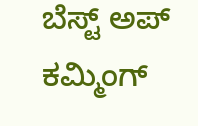ಬೆಸ್ಟ್ ಅಪ್ ಕಮ್ಮಿಂಗ್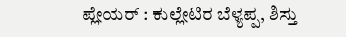ಪ್ಲೇಯರ್ : ಕುಲ್ಲೇಟಿರ ಬೆಳ್ಯಪ್ಪ, ಶಿಸ್ತು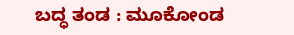ಬದ್ಧ ತಂಡ : ಮೂಕೋಂಡ